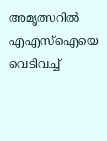അമൃത്സറിൽ എഎസ്ഐയെ വെടിവച്ച്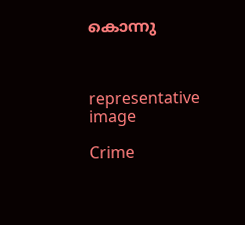കൊന്നു



representative image

Crime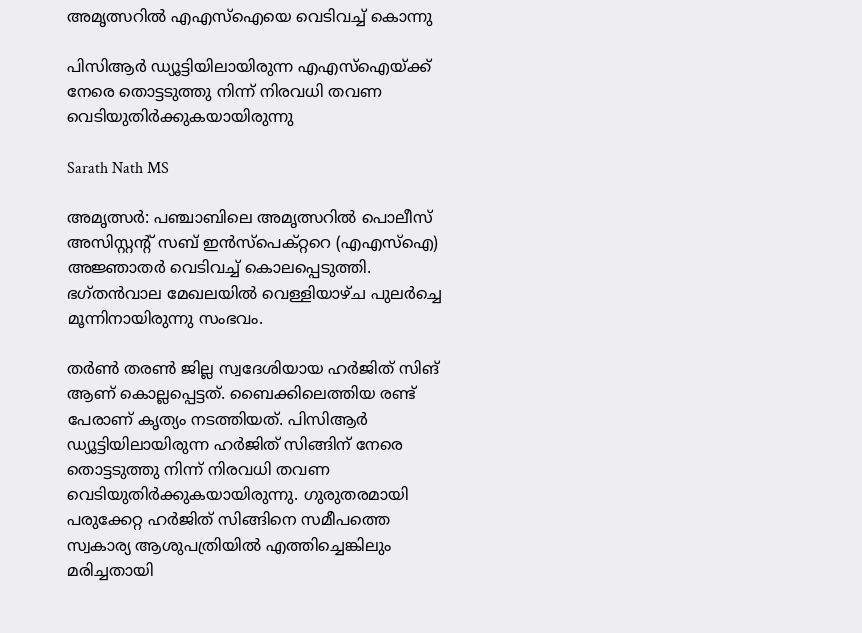അമൃത്സറിൽ എഎസ്ഐയെ വെടിവച്ച് കൊന്നു

പിസിആർ ഡ്യൂട്ടിയിലായിരുന്ന എഎസ്ഐയ്ക്ക് നേരെ തൊട്ടടുത്തു നിന്ന് നിരവധി തവണ വെടിയുതിർക്കുകയായിരുന്നു

Sarath Nath MS

അമൃത്സർ: പഞ്ചാബിലെ അമൃത്സറിൽ പൊലീസ് അസിസ്റ്റന്‍റ് സബ് ഇൻസ്പെക്റ്ററെ (എഎസ്ഐ) അജ്ഞാതർ വെടിവച്ച് കൊലപ്പെടുത്തി. ഭഗ്തൻവാല മേഖലയിൽ വെള്ളിയാഴ്ച പുലർച്ചെ മൂന്നിനായിരുന്നു സംഭവം.

തർൺ തരൺ ജില്ല സ്വദേശിയായ ഹർജിത് സിങ് ആണ് കൊല്ലപ്പെട്ടത്. ബൈക്കിലെത്തിയ രണ്ട് പേരാണ് കൃത്യം നടത്തിയത്. പിസിആർ ഡ്യൂട്ടിയിലായിരുന്ന ഹർജിത് സിങ്ങിന് നേരെ തൊട്ടടുത്തു നിന്ന് നിരവധി തവണ വെടിയുതിർക്കുകയായിരുന്നു. ഗുരുതരമായി പരുക്കേറ്റ ഹർജിത് സിങ്ങിനെ സമീപത്തെ സ്വകാര്യ ആശുപത്രിയിൽ എത്തിച്ചെങ്കിലും മരിച്ചതായി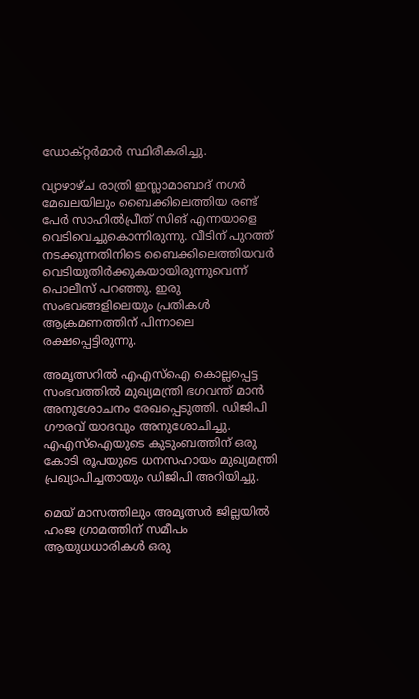ഡോക്റ്റർമാർ സ്ഥിരീകരിച്ചു.

വ്യാഴാഴ്ച രാത്രി ഇസ്ലാമാബാദ് നഗർ മേഖലയിലും ബൈക്കിലെത്തിയ രണ്ട് പേർ സാഹിൽപ്രീത് സിങ് എന്നയാളെ വെടിവെച്ചുകൊന്നിരുന്നു. വീടിന് പുറത്ത് നടക്കുന്നതിനിടെ ബൈക്കിലെത്തിയവർ വെടിയുതിർക്കുകയായിരുന്നുവെന്ന് പൊലീസ് പറഞ്ഞു. ഇരു സംഭവങ്ങളിലെയും പ്രതികൾ ആക്രമണത്തിന് പിന്നാലെ രക്ഷപ്പെട്ടിരുന്നു.

അമൃത്സറിൽ എഎസ്ഐ കൊല്ലപ്പെട്ട സംഭവത്തിൽ മുഖ്യമന്ത്രി ഭഗവന്ത് മാൻ അനുശോചനം രേഖപ്പെടുത്തി. ഡിജിപി ഗൗരവ് യാദവും അനുശോചിച്ചു. എഎസ്ഐയുടെ കുടുംബത്തിന് ഒരു കോടി രൂപയുടെ ധനസഹായം മുഖ്യമന്ത്രി പ്രഖ്യാപിച്ചതായും ഡിജിപി അറിയിച്ചു.

മെയ് മാസത്തിലും അമൃത്സർ ജില്ലയിൽ ഹംജ ഗ്രാമത്തിന് സമീപം ആയുധധാരികൾ ഒരു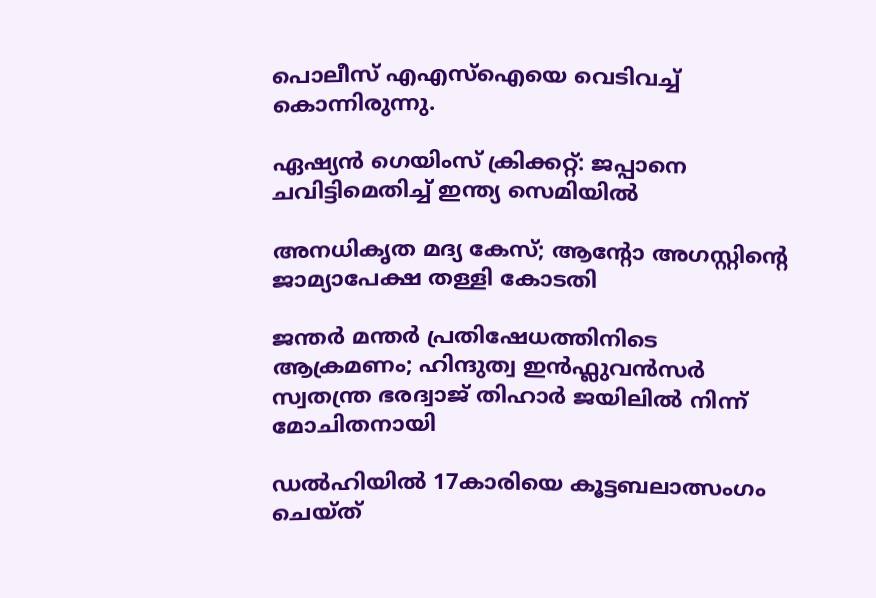പൊലീസ് എഎസ്ഐയെ വെടിവച്ച് കൊന്നിരുന്നു.

ഏഷ്യൻ ഗെയിംസ് ക്രിക്കറ്റ്: ജപ്പാനെ ചവിട്ടിമെതിച്ച് ഇന്ത്യ സെമിയിൽ

അനധികൃത മദ്യ കേസ്; ആന്‍റോ അഗസ്റ്റിന്‍റെ ജാമ്യാപേക്ഷ തള്ളി കോടതി

ജന്തർ മന്തർ പ്രതിഷേധത്തിനിടെ ആക്രമണം; ഹിന്ദുത്വ ഇൻഫ്ലുവൻസർ സ്വതന്ത്ര ഭരദ്വാജ് തിഹാർ ജയിലിൽ നിന്ന് മോചിതനായി

ഡൽഹിയിൽ 17കാരിയെ കൂട്ടബലാത്സംഗം ചെയ്ത്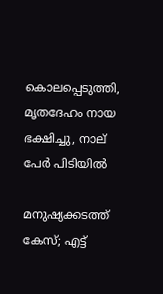കൊലപ്പെടുത്തി, മൃതദേഹം നായ ഭക്ഷിച്ചു, നാല് പേർ‌ പിടിയിൽ

മനുഷ്യക്കടത്ത് കേസ്; എട്ട്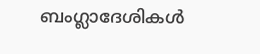ബംഗ്ലാദേശികൾ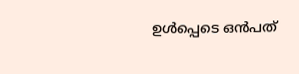ഉൾപ്പെടെ ഒൻപത്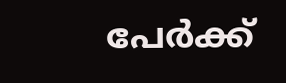പേർക്ക്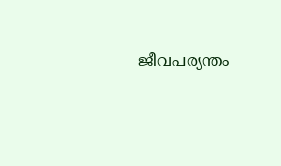ജീവപര്യന്തം